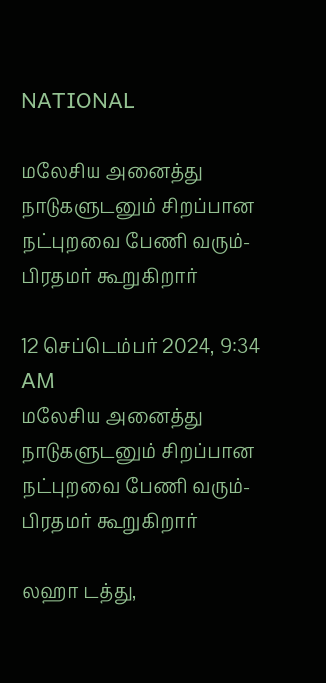NATIONAL

மலேசிய அனைத்து நாடுகளுடனும் சிறப்பான நட்புறவை பேணி வரும்- பிரதமர் கூறுகிறார்

12 செப்டெம்பர் 2024, 9:34 AM
மலேசிய அனைத்து நாடுகளுடனும் சிறப்பான நட்புறவை பேணி வரும்- பிரதமர் கூறுகிறார்

லஹா டத்து,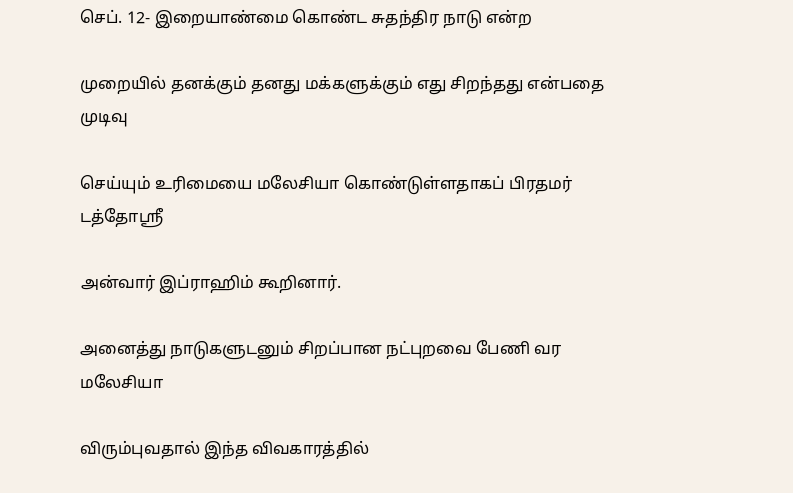செப். 12- இறையாண்மை கொண்ட சுதந்திர நாடு என்ற

முறையில் தனக்கும் தனது மக்களுக்கும் எது சிறந்தது என்பதை முடிவு

செய்யும் உரிமையை மலேசியா கொண்டுள்ளதாகப் பிரதமர் டத்தோஸ்ரீ

அன்வார் இப்ராஹிம் கூறினார்.

அனைத்து நாடுகளுடனும் சிறப்பான நட்புறவை பேணி வர மலேசியா

விரும்புவதால் இந்த விவகாரத்தில்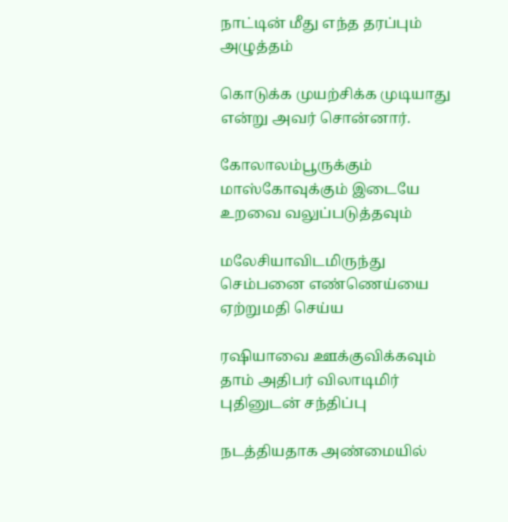நாட்டின் மீது எந்த தரப்பும் அழுத்தம்

கொடுக்க முயற்சிக்க முடியாது என்று அவர் சொன்னார்.

கோலாலம்பூருக்கும் மாஸ்கோவுக்கும் இடையே உறவை வலுப்படுத்தவும்

மலேசியாவிடமிருந்து செம்பனை எண்ணெய்யை ஏற்றுமதி செய்ய

ரஷியாவை ஊக்குவிக்கவும் தாம் அதிபர் விலாடிமிர் புதினுடன் சந்திப்பு

நடத்தியதாக அண்மையில்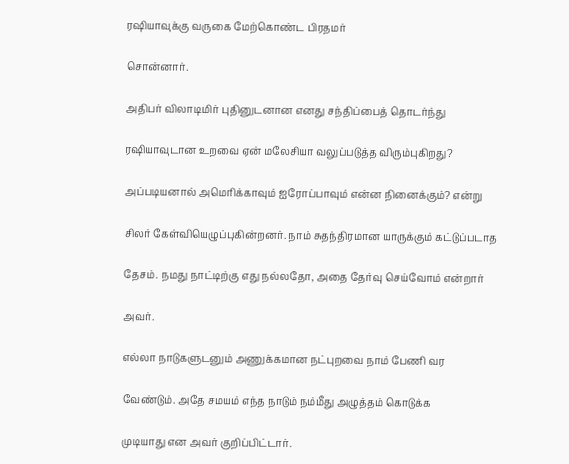ரஷியாவுக்கு வருகை மேற்கொண்ட பிரதமர்

சொன்னார்.

அதிபர் விலாடிமிர் புதினுடனான எனது சந்திப்பைத் தொடர்ந்து

ரஷியாவுடான உறவை ஏன் மலேசியா வலுப்படுத்த விரும்புகிறது?

அப்படியனால் அமெரிக்காவும் ஐரோப்பாவும் என்ன நினைக்கும்? என்று

சிலர் கேள்வியெழுப்புகின்றனர். நாம் சுதந்திரமான யாருக்கும் கட்டுப்படாத

தேசம். நமது நாட்டிற்கு எது நல்லதோ, அதை தேர்வு செய்வோம் என்றார்

அவர்.

எல்லா நாடுகளுடனும் அணுக்கமான நட்புறவை நாம் பேணி வர

வேண்டும். அதே சமயம் எந்த நாடும் நம்மீது அழுத்தம் கொடுக்க

முடியாது என அவர் குறிப்பிட்டார்.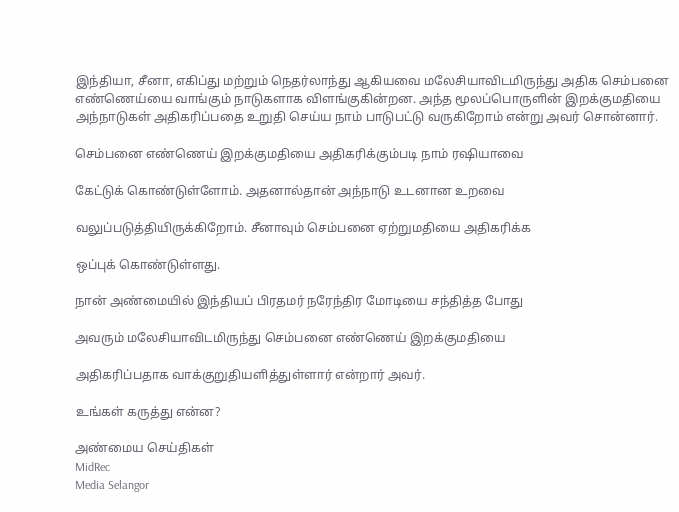இந்தியா, சீனா, எகிப்து மற்றும் நெதர்லாந்து ஆகியவை மலேசியாவிடமிருந்து அதிக செம்பனை எண்ணெய்யை வாங்கும் நாடுகளாக விளங்குகின்றன. அந்த மூலப்பொருளின் இறக்குமதியை அந்நாடுகள் அதிகரிப்பதை உறுதி செய்ய நாம் பாடுபட்டு வருகிறோம் என்று அவர் சொன்னார்.

செம்பனை எண்ணெய் இறக்குமதியை அதிகரிக்கும்படி நாம் ரஷியாவை

கேட்டுக் கொண்டுள்ளோம். அதனால்தான் அந்நாடு உடனான உறவை

வலுப்படுத்தியிருக்கிறோம். சீனாவும் செம்பனை ஏற்றுமதியை அதிகரிக்க

ஒப்புக் கொண்டுள்ளது.

நான் அண்மையில் இந்தியப் பிரதமர் நரேந்திர மோடியை சந்தித்த போது

அவரும் மலேசியாவிடமிருந்து செம்பனை எண்ணெய் இறக்குமதியை

அதிகரிப்பதாக வாக்குறுதியளித்துள்ளார் என்றார் அவர்.

உங்கள் கருத்து என்ன?

அண்மைய செய்திகள்
MidRec
Media Selangor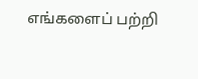எங்களைப் பற்றி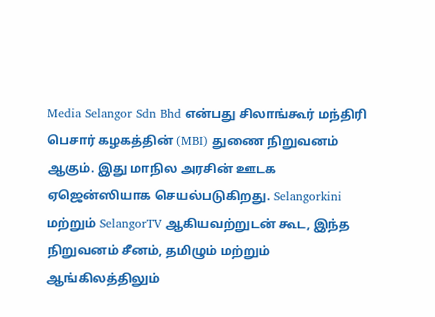Media Selangor Sdn Bhd என்பது சிலாங்கூர் மந்திரி பெசார் கழகத்தின் (MBI) துணை நிறுவனம் ஆகும். இது மாநில அரசின் ஊடக ஏஜென்ஸியாக செயல்படுகிறது. Selangorkini மற்றும் SelangorTV ஆகியவற்றுடன் கூட, இந்த நிறுவனம் சீனம், தமிழும் மற்றும் ஆங்கிலத்திலும்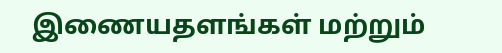இணையதளங்கள் மற்றும்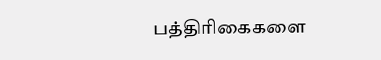பத்திரிகைகளை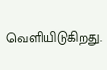வெளியிடுகிறது.